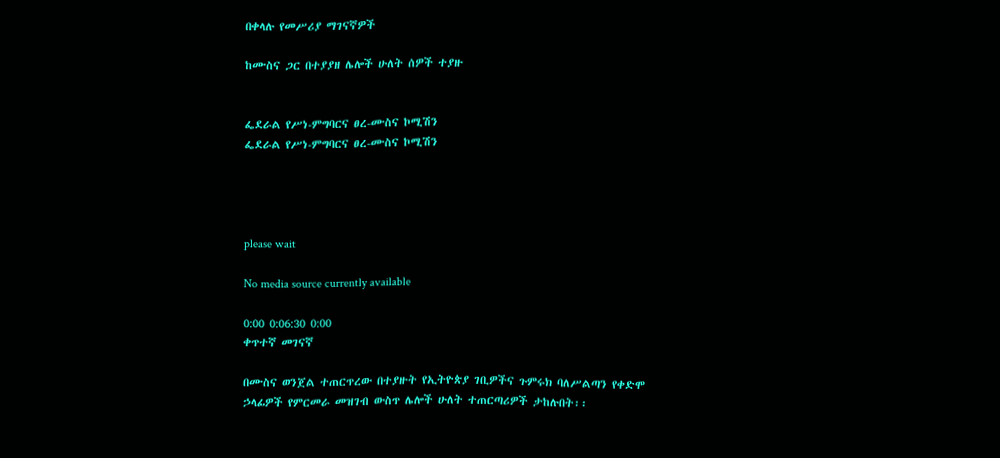በቀላሉ የመሥሪያ ማገናኛዎች

ከሙስና ጋር በተያያዘ ሌሎች ሁለት ሰዎች ተያዙ


ፌደራል የሥነ-ምግባርና ፀረ-ሙስና ኮሚሽን
ፌደራል የሥነ-ምግባርና ፀረ-ሙስና ኮሚሽን




please wait

No media source currently available

0:00 0:06:30 0:00
ቀጥተኛ መገናኛ

በሙስና ወንጀል ተጠርጥረው በተያዙት የኢትዮጵያ ገቢዎችና ጉምሩክ ባለሥልጣን የቀድሞ ኃላፊዎች የምርመራ መዝገብ ውስጥ ሌሎች ሁለት ተጠርጣሪዎች ታከሉበት፡፡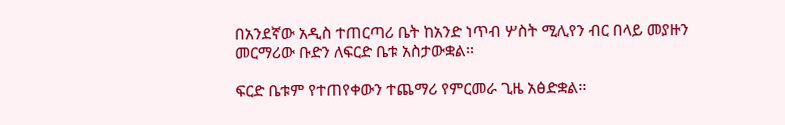በአንደኛው አዲስ ተጠርጣሪ ቤት ከአንድ ነጥብ ሦስት ሚሊየን ብር በላይ መያዙን መርማሪው ቡድን ለፍርድ ቤቱ አስታውቋል፡፡

ፍርድ ቤቱም የተጠየቀውን ተጨማሪ የምርመራ ጊዜ አፅድቋል፡፡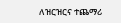ለዝርዝርና ተጨማሪ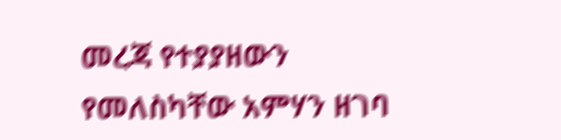መረጃ የተያያዘውን የመለስካቸው አምሃን ዘገባ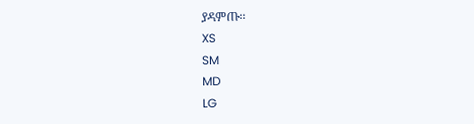ያዳምጡ፡፡
XS
SM
MD
LG